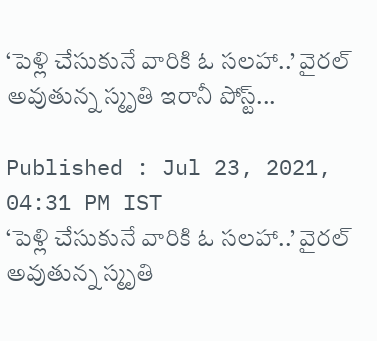‘పెళ్లి చేసుకునే వారికి ఓ సలహా..’ వైరల్ అవుతున్న స్మృతి ఇరానీ పోస్ట్...

Published : Jul 23, 2021, 04:31 PM IST
‘పెళ్లి చేసుకునే వారికి ఓ సలహా..’ వైరల్ అవుతున్న స్మృతి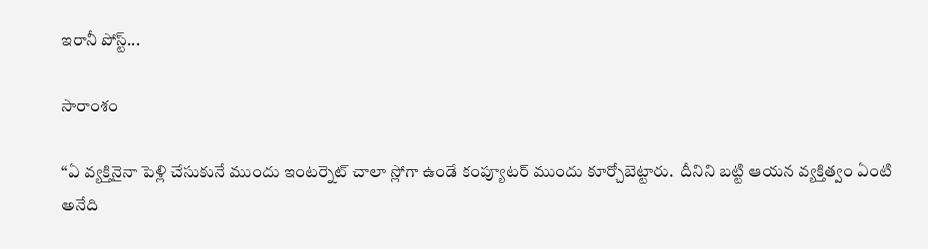ఇరానీ పోస్ట్...

సారాంశం

‘‘ఏ వ్యక్తినైనా పెళ్లి చేసుకునే ముందు ఇంటర్నెట్ చాలా స్లోగా ఉండే కంప్యూటర్ ముందు కూర్చోబెట్టారు.  దీనిని బట్టి ఆయన వ్యక్తిత్వం ఏంటి అనేది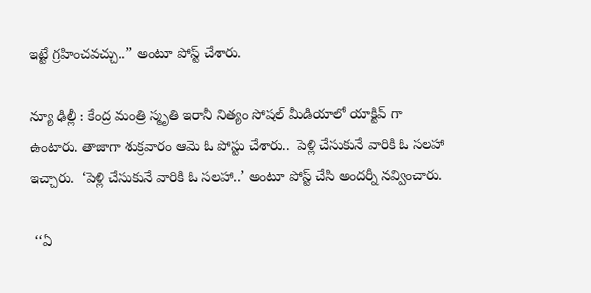ఇట్టే గ్రహించవచ్చు..’’ అంటూ పోస్ట్ చేశారు.

న్యూ ఢిల్లీ : కేంద్ర మంత్రి స్మృతి ఇరానీ నిత్యం సోషల్ మీడియాలో యాక్టివ్ గా ఉంటారు. తాజాగా శుక్రవారం ఆమె ఓ పోస్టు చేశారు..  పెళ్లి చేసుకునే వారికి ఓ సలహా ఇచ్చారు.  ‘పెళ్లి చేసుకునే వారికి ఓ సలహా..’ అంటూ పోస్ట్ చేసి అందర్నీ నవ్వించారు.

 ‘‘ఏ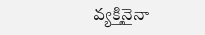వ్యక్తినైనా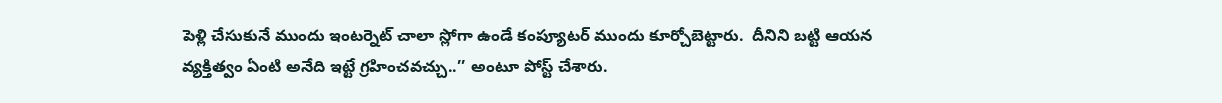పెళ్లి చేసుకునే ముందు ఇంటర్నెట్ చాలా స్లోగా ఉండే కంప్యూటర్ ముందు కూర్చోబెట్టారు.  దీనిని బట్టి ఆయన వ్యక్తిత్వం ఏంటి అనేది ఇట్టే గ్రహించవచ్చు..’’ అంటూ పోస్ట్ చేశారు.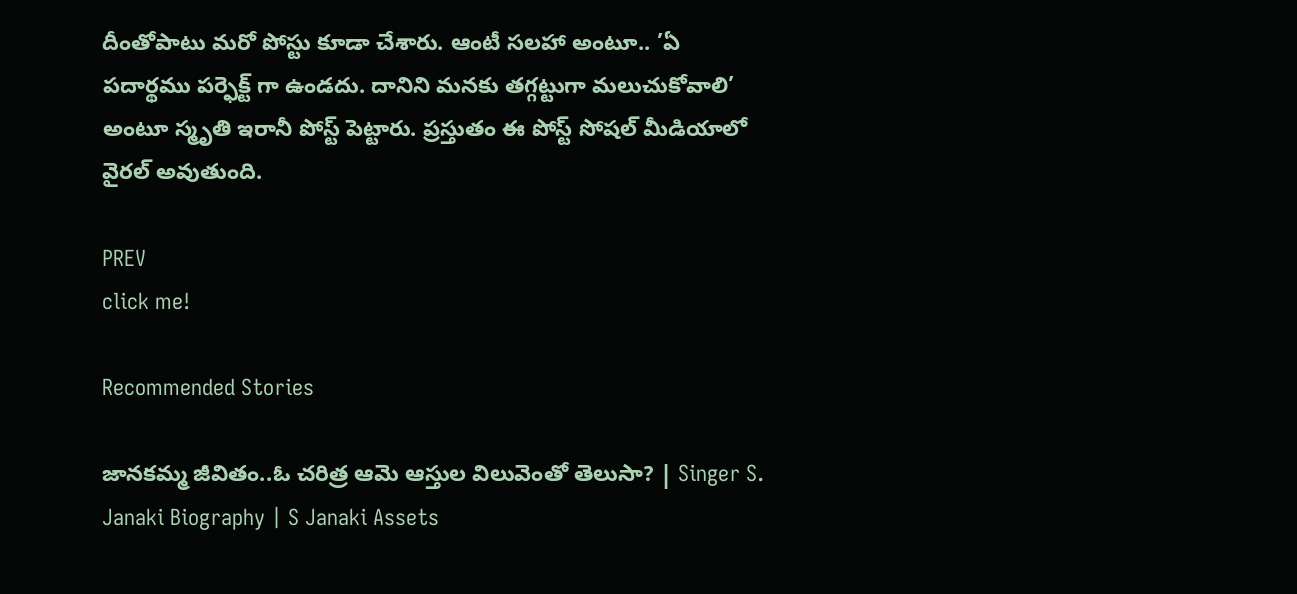దీంతోపాటు మరో పోస్టు కూడా చేశారు. ఆంటీ సలహా అంటూ.. ’ఏ పదార్థము పర్ఫెక్ట్ గా ఉండదు. దానిని మనకు తగ్గట్టుగా మలుచుకోవాలి’ అంటూ స్మృతి ఇరానీ పోస్ట్ పెట్టారు. ప్రస్తుతం ఈ పోస్ట్ సోషల్ మీడియాలో వైరల్ అవుతుంది.

PREV
click me!

Recommended Stories

జానకమ్మ జీవితం..ఓ చరిత్ర ఆమె ఆస్తుల విలువెంతో తెలుసా? | Singer S. Janaki Biography | S Janaki Assets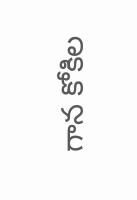గాన కోకిల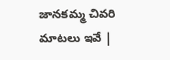జానకమ్మ చివరి మాటలు ఇవే |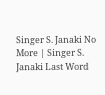Singer S. Janaki No More | Singer S. Janaki Last Word